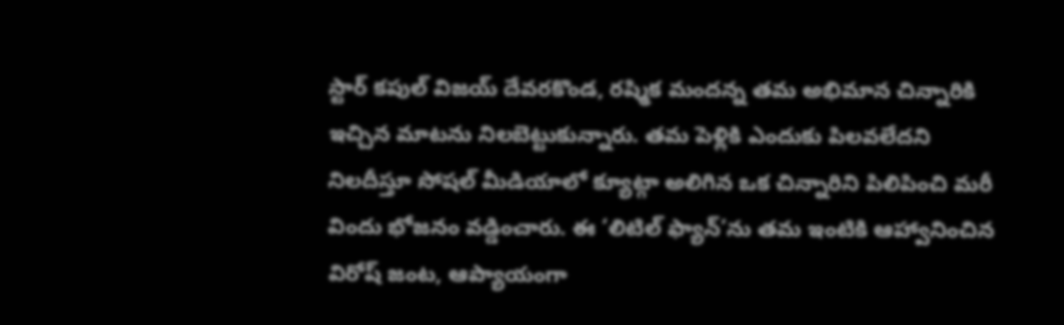స్టార్ కపుల్ విజయ్ దేవరకొండ, రష్మిక మందన్న తమ అభిమాన చిన్నారికి ఇచ్చిన మాటను నిలబెట్టుకున్నారు. తమ పెళ్లికి ఎందుకు పిలవలేదని నిలదీస్తూ సోషల్ మీడియాలో క్యూట్గా అలిగిన ఒక చిన్నారిని పిలిపించి మరీ విందు భోజనం వడ్డించారు. ఈ ‘లిటిల్ ఫ్యాన్’ను తమ ఇంటికి ఆహ్వానించిన విరోష్ జంట, ఆప్యాయంగా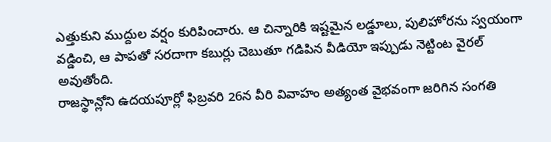ఎత్తుకుని ముద్దుల వర్షం కురిపించారు. ఆ చిన్నారికి ఇష్టమైన లడ్డూలు, పులిహోరను స్వయంగా వడ్డించి, ఆ పాపతో సరదాగా కబుర్లు చెబుతూ గడిపిన వీడియో ఇప్పుడు నెట్టింట వైరల్ అవుతోంది.
రాజస్థాన్లోని ఉదయపూర్లో ఫిబ్రవరి 26న వీరి వివాహం అత్యంత వైభవంగా జరిగిన సంగతి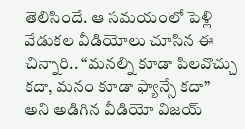తెలిసిందే. ఆ సమయంలో పెళ్లి వేడుకల వీడియోలు చూసిన ఈ చిన్నారి.. “మనల్ని కూడా పిలవొచ్చు కదా, మనం కూడా ఫ్యాన్సే కదా” అని అడిగిన వీడియో విజయ్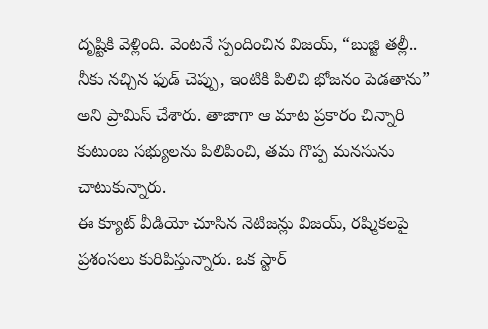దృష్టికి వెళ్లింది. వెంటనే స్పందించిన విజయ్, “బుజ్జి తల్లీ.. నీకు నచ్చిన ఫుడ్ చెప్పు, ఇంటికి పిలిచి భోజనం పెడతాను” అని ప్రామిస్ చేశారు. తాజాగా ఆ మాట ప్రకారం చిన్నారి కుటుంబ సభ్యులను పిలిపించి, తమ గొప్ప మనసును చాటుకున్నారు.
ఈ క్యూట్ వీడియో చూసిన నెటిజన్లు విజయ్, రష్మికలపై ప్రశంసలు కురిపిస్తున్నారు. ఒక స్టార్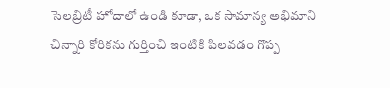సెలబ్రిటీ హోదాలో ఉండి కూడా, ఒక సామాన్య అభిమాని చిన్నారి కోరికను గుర్తించి ఇంటికి పిలవడం గొప్ప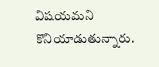విషయమని కొనియాడుతున్నారు.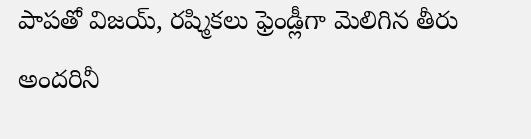పాపతో విజయ్, రష్మికలు ఫ్రెండ్లీగా మెలిగిన తీరు అందరినీ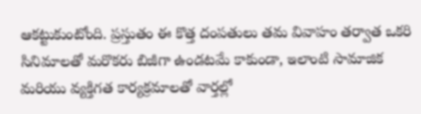ఆకట్టుకుంటోంది. ప్రస్తుతం ఈ కొత్త దంపతులు తమ వివాహం తర్వాత ఒకరి సినిమాలతో మరొకరు బిజీగా ఉండటమే కాకుండా, ఇలాంటి సామాజిక మరియు వ్యక్తిగత కార్యక్రమాలతో వార్తల్లో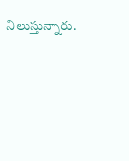నిలుస్తున్నారు.